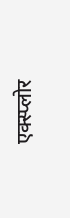एक्स्प्लोर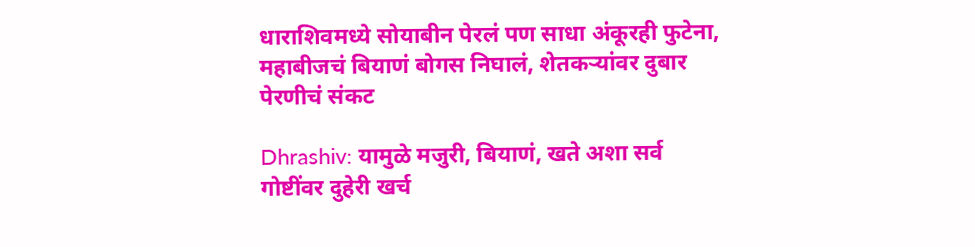धाराशिवमध्ये सोयाबीन पेरलं पण साधा अंकूरही फुटेना, महाबीजचं बियाणं बोगस निघालं, शेतकऱ्यांवर दुबार पेरणीचं संकट

Dhrashiv: यामुळे मजुरी, बियाणं, खते अशा सर्व गोष्टींवर दुहेरी खर्च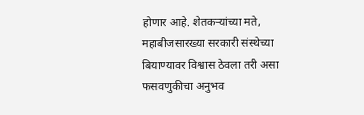होणार आहे. शेतकऱ्यांच्या मते, महाबीजसारख्या सरकारी संस्थेच्या बियाण्यावर विश्वास ठेवला तरी असा फसवणुकीचा अनुभव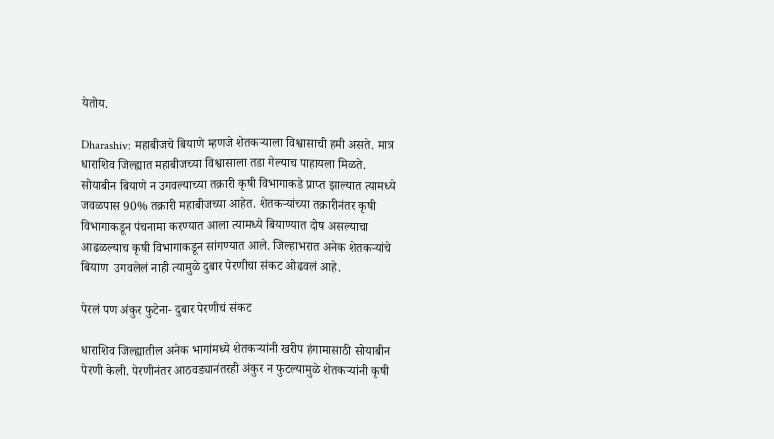येतोय.

Dharashiv: महाबीजचे बियाणे म्हणजे शेतकऱ्याला विश्वासाची हमी असते. मात्र धाराशिव जिल्ह्यात महाबीजच्या विश्वासाला तडा गेल्याच पाहायला मिळते. सोयाबीन बियाणे न उगवल्याच्या तक्रारी कृषी विभागाकडे प्राप्त झाल्यात त्यामध्ये जवळपास 90% तक्रारी महाबीजच्या आहेत. शेतकऱ्यांच्या तक्रारीनंतर कृषी विभागाकडून पंचनामा करण्यात आला त्यामध्ये बियाण्यात दोष असल्याचा आढळल्याच कृषी विभागाकडून सांगण्यात आले. जिल्हाभरात अनेक शेतकऱ्यांचे बियाण  उगवलेलं नाही त्यामुळे दुबार पेरणीचा संकट ओढवलं आहे.

पेरलं पण अंकुर फुटेना- दुबार पेरणीचं संकट

धाराशिव जिल्ह्यातील अनेक भागांमध्ये शेतकऱ्यांनी खरीप हंगामासाठी सोयाबीन पेरणी केली. पेरणीनंतर आठवड्यानंतरही अंकुर न फुटल्यामुळे शेतकऱ्यांनी कृषी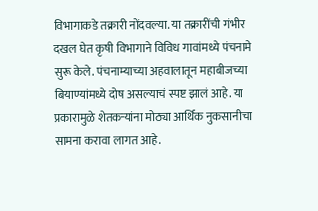विभागाकडे तक्रारी नोंदवल्या. या तक्रारींची गंभीर दखल घेत कृषी विभागाने विविध गावांमध्ये पंचनामे सुरू केले. पंचनाम्याच्या अहवालातून महाबीजच्या बियाण्यांमध्ये दोष असल्याचं स्पष्ट झालं आहे. या प्रकारामुळे शेतकऱ्यांना मोठ्या आर्थिक नुकसानीचा सामना करावा लागत आहे.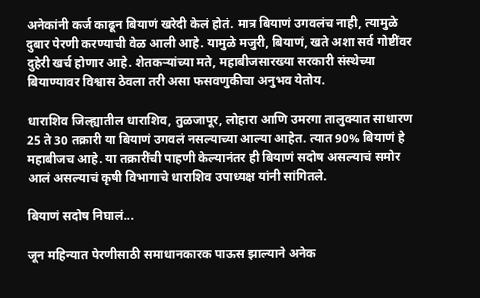अनेकांनी कर्ज काढून बियाणं खरेदी केलं होतं. मात्र बियाणं उगवलंच नाही, त्यामुळे दुबार पेरणी करण्याची वेळ आली आहे. यामुळे मजुरी, बियाणं, खते अशा सर्व गोष्टींवर दुहेरी खर्च होणार आहे. शेतकऱ्यांच्या मते, महाबीजसारख्या सरकारी संस्थेच्या बियाण्यावर विश्वास ठेवला तरी असा फसवणुकीचा अनुभव येतोय.

धाराशिव जिल्ह्यातील धाराशिव, तुळजापूर, लोहारा आणि उमरगा तालुक्यात साधारण 25 ते 30 तक्रारी या बियाणं उगवलं नसल्याच्या आल्या आहेत. त्यात 90% बियाणं हे महाबीजच आहे. या तक्रारींची पाहणी केल्यानंतर ही बियाणं सदोष असल्याचं समोर आलं असल्याचं कृषी विभागाचे धाराशिव उपाध्यक्ष यांनी सांगितले.

बियाणं सदोष निघालं...

जून महिन्यात पेरणीसाठी समाधानकारक पाऊस झाल्याने अनेक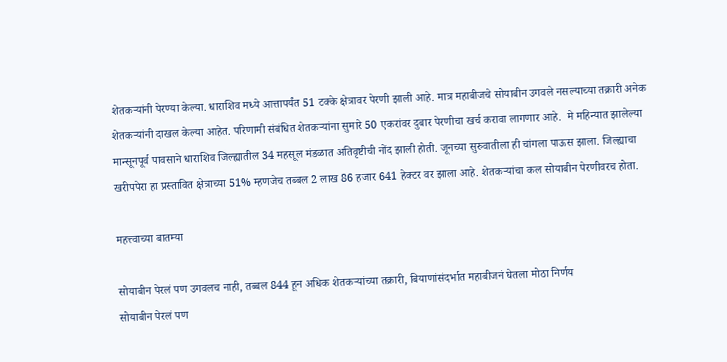शेतकऱ्यांनी पेरण्या केल्या. धाराशिव मध्ये आत्तापर्यंत 51 टक्के क्षेत्रावर पेरणी झाली आहे. मात्र महाबीजचे सोयाबीन उगवले नसल्याच्या तक्रारी अनेक शेतकऱ्यांनी दाखल केल्या आहेत. परिणामी संबंधित शेतकऱ्यांना सुमारे 50 एकरांवर दुबार पेरणीचा खर्च करावा लागणार आहे.  मे महिन्यात झालेल्या मान्सूनपूर्व पावसाने धाराशिव जिल्ह्यातील 34 महसूल मंडळात अतिवृष्टीची नोंद झाली होती. जूनच्या सुरुवातीला ही चांगला पाऊस झाला. जिल्ह्याचा खरीपपेरा हा प्रस्तावित क्षेत्राच्या 51% म्हणजेच तब्बल 2 लाख 86 हजार 641 हेक्टर वर झाला आहे. शेतकऱ्यांचा कल सोयाबीन पेरणीवरच होता.

महत्त्वाच्या बातम्या

सोयाबीन पेरलं पण उगवलच नाही, तब्बल 844 हून अधिक शेतकऱ्यांच्या तक्रारी, बियाणांसंदर्भात महाबीजनं घेतला मोठा निर्णय
सोयाबीन पेरलं पण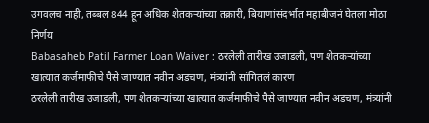उगवलच नाही, तब्बल 844 हून अधिक शेतकऱ्यांच्या तक्रारी, बियाणांसंदर्भात महाबीजनं घेतला मोठा निर्णय
Babasaheb Patil Farmer Loan Waiver : ठरलेली तारीख उजाडली, पण शेतकऱ्यांच्या खात्यात कर्जमाफीचे पैसे जाण्यात नवीन अडचण, मंत्र्यांनी सांगितलं कारण
ठरलेली तारीख उजाडली, पण शेतकऱ्यांच्या खात्यात कर्जमाफीचे पैसे जाण्यात नवीन अडचण, मंत्र्यांनी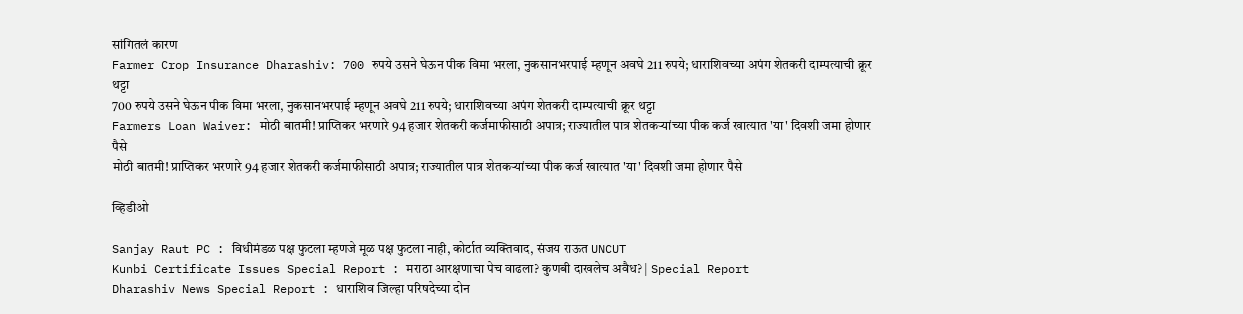सांगितलं कारण
Farmer Crop Insurance Dharashiv: 700 रुपये उसने घेऊन पीक विमा भरला, नुकसानभरपाई म्हणून अवघे 211 रुपये; धाराशिवच्या अपंग शेतकरी दाम्पत्याची क्रूर थट्टा
700 रुपये उसने घेऊन पीक विमा भरला, नुकसानभरपाई म्हणून अवघे 211 रुपये; धाराशिवच्या अपंग शेतकरी दाम्पत्याची क्रूर थट्टा
Farmers Loan Waiver: मोठी बातमी! प्राप्तिकर भरणारे 94 हजार शेतकरी कर्जमाफीसाठी अपात्र; राज्यातील पात्र शेतकऱ्यांच्या पीक कर्ज खात्यात 'या' दिवशी जमा होणार पैसे
मोठी बातमी! प्राप्तिकर भरणारे 94 हजार शेतकरी कर्जमाफीसाठी अपात्र; राज्यातील पात्र शेतकऱ्यांच्या पीक कर्ज खात्यात 'या' दिवशी जमा होणार पैसे

व्हिडीओ

Sanjay Raut PC : विधीमंडळ पक्ष फुटला म्हणजे मूळ पक्ष फुटला नाही, कोर्टात व्यक्तिवाद, संजय राऊत UNCUT
Kunbi Certificate Issues Special Report : मराठा आरक्षणाचा पेच वाढला? कुणबी दाखलेच अवैध? | Special Report
Dharashiv News Special Report : धाराशिव जिल्हा परिषदेच्या दोन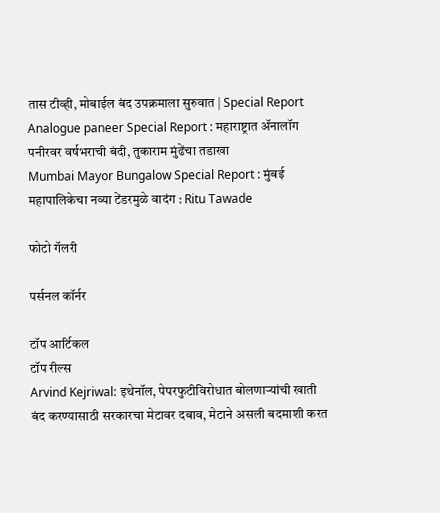तास टीव्ही, मोबाईल बंद उपक्रमाला सुरुवात | Special Report
Analogue paneer Special Report : महाराष्ट्रात ॲनालॉग पनीरवर वर्षभराची बंदी, तुकाराम मुंढेंचा तडाखा
Mumbai Mayor Bungalow Special Report : मुंबई महापालिकेचा नव्या टेंडरमुळे वादंग : Ritu Tawade

फोटो गॅलरी

पर्सनल कॉर्नर

टॉप आर्टिकल
टॉप रील्स
Arvind Kejriwal: इथेनॉल, पेपरफुटीविरोधात बोलणाऱ्यांची खाती बंद करण्यासाठी सरकारचा मेटावर दबाव, मेटाने असली बदमाशी करत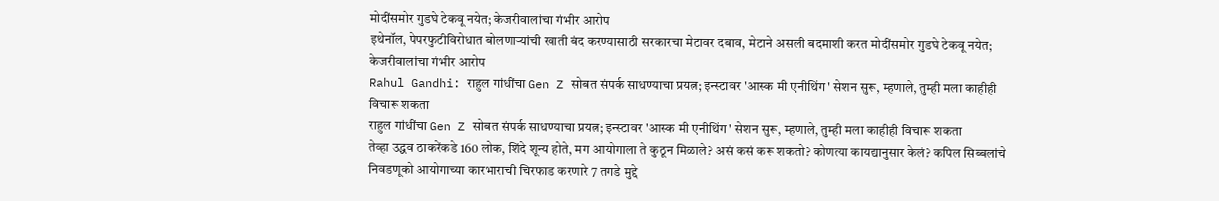मोदींसमोर गुडघे टेकवू नयेत; केजरीवालांचा गंभीर आरोप
इथेनॉल, पेपरफुटीविरोधात बोलणाऱ्यांची खाती बंद करण्यासाठी सरकारचा मेटावर दबाव, मेटाने असली बदमाशी करत मोदींसमोर गुडघे टेकवू नयेत; केजरीवालांचा गंभीर आरोप
Rahul Gandhi: राहुल गांधींचा Gen Z सोबत संपर्क साधण्याचा प्रयत्न; इन्स्टावर 'आस्क मी एनीथिंग' सेशन सुरू, म्हणाले, तुम्ही मला काहीही विचारू शकता
राहुल गांधींचा Gen Z सोबत संपर्क साधण्याचा प्रयत्न; इन्स्टावर 'आस्क मी एनीथिंग' सेशन सुरू, म्हणाले, तुम्ही मला काहीही विचारू शकता
तेव्हा उद्धव ठाकरेंकडे 160 लोक, शिंदे शून्य होते, मग आयोगाला ते कुठून मिळाले? असं कसं करू शकतो? कोणत्या कायद्यानुसार केलं? कपिल सिब्बलांचे निवडणूको आयोगाच्या कारभाराची चिरफाड करणारे 7 तगडे मुद्दे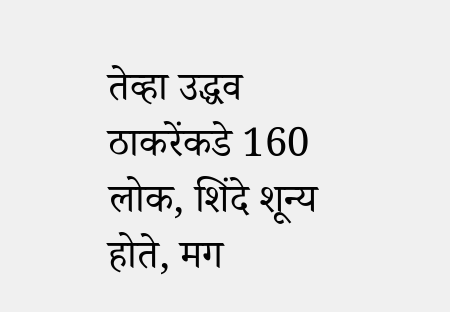तेव्हा उद्धव ठाकरेंकडे 160 लोक, शिंदे शून्य होते, मग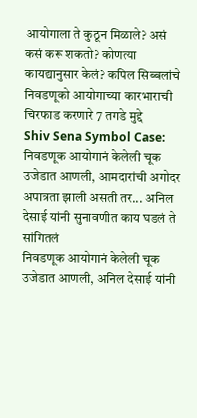आयोगाला ते कुठून मिळाले? असं कसं करू शकतो? कोणत्या कायद्यानुसार केलं? कपिल सिब्बलांचे निवडणूको आयोगाच्या कारभाराची चिरफाड करणारे 7 तगडे मुद्दे
Shiv Sena Symbol Case: निवडणूक आयोगानं केलेली चूक उजेडात आणली, आमदारांची अगोदर अपात्रता झाली असती तर... अनिल देसाई यांनी सुनावणीत काय घडलं ते सांगितलं
निवडणूक आयोगानं केलेली चूक उजेडात आणली, अनिल देसाई यांनी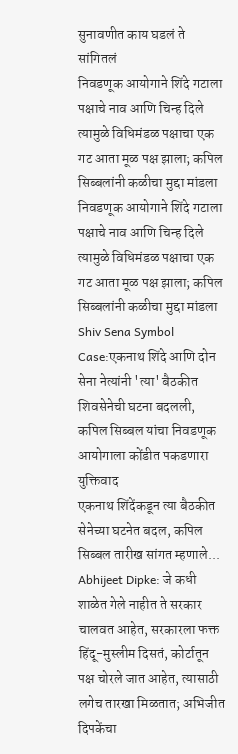सुनावणीत काय घडलं ते सांगितलं
निवडणूक आयोगाने शिंदे गटाला पक्षाचे नाव आणि चिन्ह दिले त्यामुळे विधिमंडळ पक्षाचा एक गट आता मूळ पक्ष झाला; कपिल सिब्बलांनी कळीचा मुद्दा मांडला
निवडणूक आयोगाने शिंदे गटाला पक्षाचे नाव आणि चिन्ह दिले त्यामुळे विधिमंडळ पक्षाचा एक गट आता मूळ पक्ष झाला; कपिल सिब्बलांनी कळीचा मुद्दा मांडला
Shiv Sena Symbol Case:एकनाथ शिंदे आणि दोन सेना नेत्यांनी 'त्या' बैठकीत शिवसेनेची घटना बदलली, कपिल सिब्बल यांचा निवडणूक आयोगाला कोंडीत पकडणारा युक्तिवाद
एकनाथ शिंदेंकडून त्या बैठकीत सेनेच्या घटनेत बदल, कपिल सिब्बल तारीख सांगत म्हणाले...
Abhijeet Dipke: जे कधी शाळेत गेले नाहीत ते सरकार चालवत आहेत, सरकारला फक्त हिंदू-मुस्लीम दिसतं, कोर्टातून पक्ष चोरले जात आहेत, त्यासाठी लगेच तारखा मिळतात; अभिजीत दिपकेंचा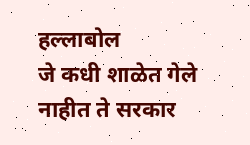हल्लाबोल
जे कधी शाळेत गेले नाहीत ते सरकार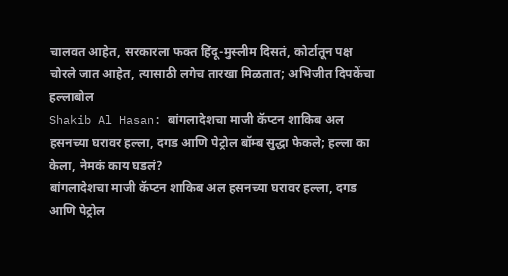चालवत आहेत, सरकारला फक्त हिंदू-मुस्लीम दिसतं, कोर्टातून पक्ष चोरले जात आहेत, त्यासाठी लगेच तारखा मिळतात; अभिजीत दिपकेंचा हल्लाबोल
Shakib Al Hasan: बांगलादेशचा माजी कॅप्टन शाकिब अल हसनच्या घरावर हल्ला, दगड आणि पेट्रोल बॉम्ब सुद्धा फेकले; हल्ला का केला, नेमकं काय घडलं?
बांगलादेशचा माजी कॅप्टन शाकिब अल हसनच्या घरावर हल्ला, दगड आणि पेट्रोल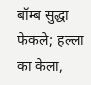बॉम्ब सुद्धा फेकले; हल्ला का केला,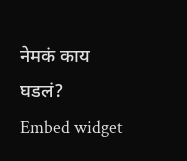नेमकं काय घडलं?
Embed widget